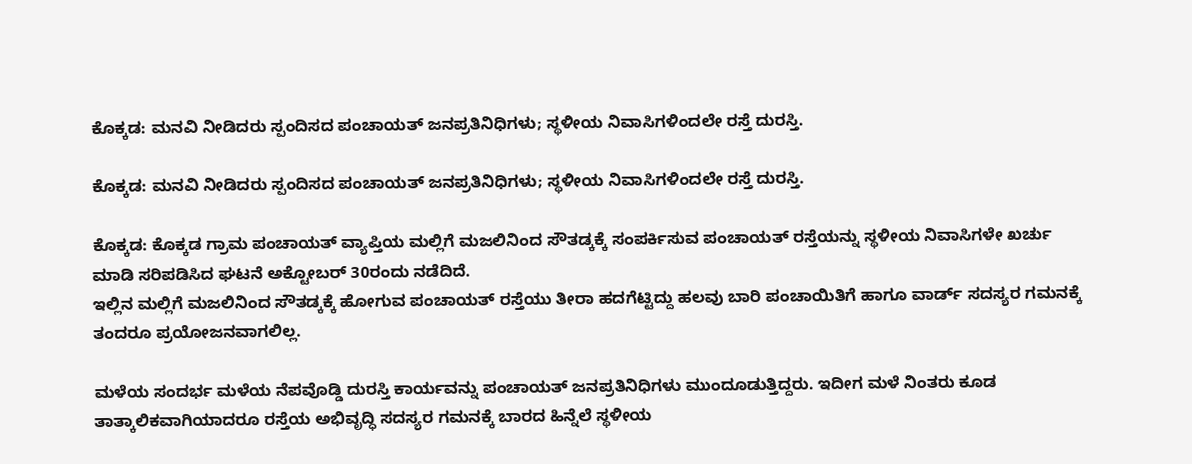ಕೊಕ್ಕಡ: ಮನವಿ ನೀಡಿದರು ಸ್ಪಂದಿಸದ ಪಂಚಾಯತ್ ಜನಪ್ರತಿನಿಧಿಗಳು; ಸ್ಥಳೀಯ ನಿವಾಸಿಗಳಿಂದಲೇ ರಸ್ತೆ ದುರಸ್ತಿ.

ಕೊಕ್ಕಡ: ಮನವಿ ನೀಡಿದರು ಸ್ಪಂದಿಸದ ಪಂಚಾಯತ್ ಜನಪ್ರತಿನಿಧಿಗಳು; ಸ್ಥಳೀಯ ನಿವಾಸಿಗಳಿಂದಲೇ ರಸ್ತೆ ದುರಸ್ತಿ.

ಕೊಕ್ಕಡ: ಕೊಕ್ಕಡ ಗ್ರಾಮ ಪಂಚಾಯತ್ ವ್ಯಾಪ್ತಿಯ ಮಲ್ಲಿಗೆ ಮಜಲಿನಿಂದ ಸೌತಡ್ಕಕ್ಕೆ ಸಂಪರ್ಕಿಸುವ ಪಂಚಾಯತ್ ರಸ್ತೆಯನ್ನು ಸ್ಥಳೀಯ ನಿವಾಸಿಗಳೇ ಖರ್ಚು ಮಾಡಿ ಸರಿಪಡಿಸಿದ ಘಟನೆ ಅಕ್ಟೋಬರ್ 30ರಂದು ನಡೆದಿದೆ.
ಇಲ್ಲಿನ ಮಲ್ಲಿಗೆ ಮಜಲಿನಿಂದ ಸೌತಡ್ಕಕ್ಕೆ ಹೋಗುವ ಪಂಚಾಯತ್ ರಸ್ತೆಯು ತೀರಾ ಹದಗೆಟ್ಟಿದ್ದು ಹಲವು ಬಾರಿ ಪಂಚಾಯಿತಿಗೆ ಹಾಗೂ ವಾರ್ಡ್ ಸದಸ್ಯರ ಗಮನಕ್ಕೆ ತಂದರೂ ಪ್ರಯೋಜನವಾಗಲಿಲ್ಲ.

ಮಳೆಯ ಸಂದರ್ಭ ಮಳೆಯ ನೆಪವೊಡ್ಡಿ ದುರಸ್ತಿ ಕಾರ್ಯವನ್ನು ಪಂಚಾಯತ್ ಜನಪ್ರತಿನಿಧಿಗಳು ಮುಂದೂಡುತ್ತಿದ್ದರು. ಇದೀಗ ಮಳೆ ನಿಂತರು ಕೂಡ ತಾತ್ಕಾಲಿಕವಾಗಿಯಾದರೂ ರಸ್ತೆಯ ಅಭಿವೃದ್ಧಿ ಸದಸ್ಯರ ಗಮನಕ್ಕೆ ಬಾರದ ಹಿನ್ನೆಲೆ ಸ್ಥಳೀಯ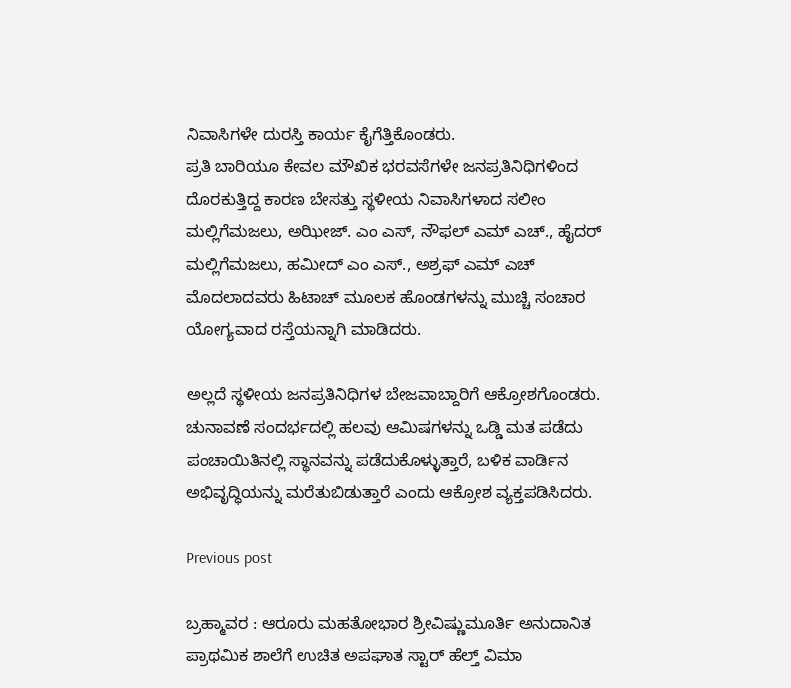ನಿವಾಸಿಗಳೇ ದುರಸ್ತಿ ಕಾರ್ಯ ಕೈಗೆತ್ತಿಕೊಂಡರು.
ಪ್ರತಿ ಬಾರಿಯೂ ಕೇವಲ ಮೌಖಿಕ ಭರವಸೆಗಳೇ ಜನಪ್ರತಿನಿಧಿಗಳಿಂದ ದೊರಕುತ್ತಿದ್ದ ಕಾರಣ ಬೇಸತ್ತು ಸ್ಥಳೀಯ ನಿವಾಸಿಗಳಾದ ಸಲೀಂ ಮಲ್ಲಿಗೆಮಜಲು, ಅಝೀಜ್. ಎಂ ಎಸ್, ನೌಫಲ್ ಎಮ್ ಎಚ್., ಹೈದರ್ ಮಲ್ಲಿಗೆಮಜಲು, ಹಮೀದ್ ಎಂ ಎಸ್., ಅಶ್ರಫ್ ಎಮ್ ಎಚ್ ಮೊದಲಾದವರು ಹಿಟಾಚ್ ಮೂಲಕ ಹೊಂಡಗಳನ್ನು ಮುಚ್ಚಿ ಸಂಚಾರ ಯೋಗ್ಯವಾದ ರಸ್ತೆಯನ್ನಾಗಿ ಮಾಡಿದರು.

ಅಲ್ಲದೆ ಸ್ಥಳೀಯ ಜನಪ್ರತಿನಿಧಿಗಳ ಬೇಜವಾಬ್ದಾರಿಗೆ ಆಕ್ರೋಶಗೊಂಡರು. ಚುನಾವಣೆ ಸಂದರ್ಭದಲ್ಲಿ ಹಲವು ಆಮಿಷಗಳನ್ನು ಒಡ್ಡಿ ಮತ ಪಡೆದು ಪಂಚಾಯಿತಿನಲ್ಲಿ ಸ್ಥಾನವನ್ನು ಪಡೆದುಕೊಳ್ಳುತ್ತಾರೆ, ಬಳಿಕ ವಾರ್ಡಿನ ಅಭಿವೃದ್ಧಿಯನ್ನು ಮರೆತುಬಿಡುತ್ತಾರೆ ಎಂದು ಆಕ್ರೋಶ ವ್ಯಕ್ತಪಡಿಸಿದರು.

Previous post

ಬ್ರಹ್ಮಾವರ : ಆರೂರು ಮಹತೋಭಾರ ಶ್ರೀವಿಷ್ಣುಮೂರ್ತಿ ಅನುದಾನಿತ ಪ್ರಾಥಮಿಕ ಶಾಲೆಗೆ ಉಚಿತ ಅಪಘಾತ ಸ್ಟಾರ್ ಹೆಲ್ತ್ ವಿಮಾ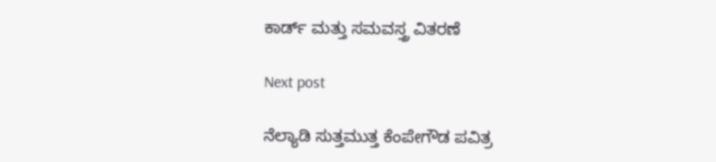ಕಾರ್ಡ್ ಮತ್ತು ಸಮವಸ್ತ್ರ ವಿತರಣೆ

Next post

ನೆಲ್ಯಾಡಿ ಸುತ್ತಮುತ್ತ ಕೆಂಪೇಗೌಡ ಪವಿತ್ರ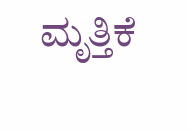ಮೃತ್ತಿಕೆ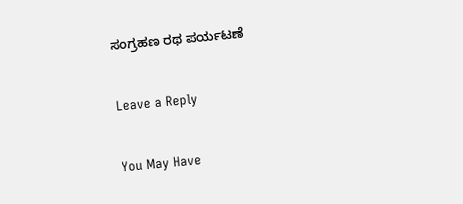ಸಂಗ್ರಹಣ ರಥ ಪರ್ಯಟಣೆ

Leave a Reply

You May Have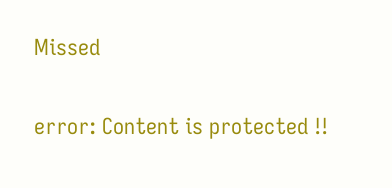Missed

error: Content is protected !!